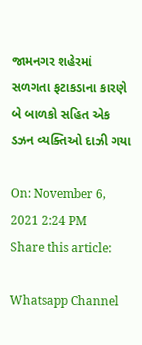જામનગર શહેરમાં સળગતા ફટાકડાના કારણે બે બાળકો સહિત એક ડઝન વ્યક્તિઓ દાઝી ગયા

On: November 6, 2021 2:24 PM
Share this article:

Whatsapp Channel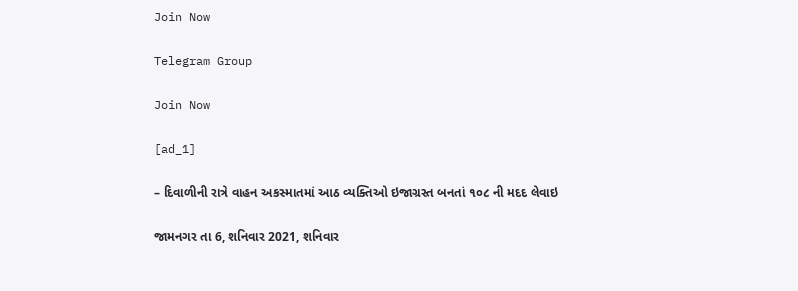Join Now

Telegram Group

Join Now

[ad_1]

– દિવાળીની રાત્રે વાહન અકસ્માતમાં આઠ વ્યક્તિઓ ઇજાગ્રસ્ત બનતાં ૧૦૮ ની મદદ લેવાઇ

જામનગર તા 6, શનિવાર 2021, શનિવાર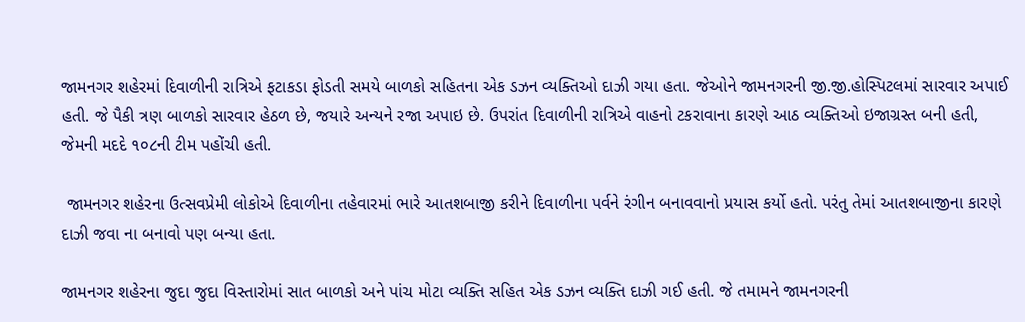જામનગર શહેરમાં દિવાળીની રાત્રિએ ફટાકડા ફોડતી સમયે બાળકો સહિતના એક ડઝન વ્યક્તિઓ દાઝી ગયા હતા. જેઓને જામનગરની જી.જી.હોસ્પિટલમાં સારવાર અપાઈ હતી. જે પૈકી ત્રણ બાળકો સારવાર હેઠળ છે, જયારે અન્યને રજા અપાઇ છે. ઉપરાંત દિવાળીની રાત્રિએ વાહનો ટકરાવાના કારણે આઠ વ્યક્તિઓ ઇજાગ્રસ્ત બની હતી, જેમની મદદે ૧૦૮ની ટીમ પહોંચી હતી.

 જામનગર શહેરના ઉત્સવપ્રેમી લોકોએ દિવાળીના તહેવારમાં ભારે આતશબાજી કરીને દિવાળીના પર્વને રંગીન બનાવવાનો પ્રયાસ કર્યો હતો. પરંતુ તેમાં આતશબાજીના કારણે દાઝી જવા ના બનાવો પણ બન્યા હતા.

જામનગર શહેરના જુદા જુદા વિસ્તારોમાં સાત બાળકો અને પાંચ મોટા વ્યક્તિ સહિત એક ડઝન વ્યક્તિ દાઝી ગઈ હતી. જે તમામને જામનગરની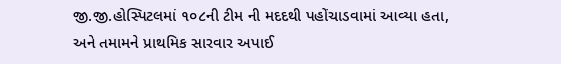જી.જી.હોસ્પિટલમાં ૧૦૮ની ટીમ ની મદદથી પહોંચાડવામાં આવ્યા હતા, અને તમામને પ્રાથમિક સારવાર અપાઈ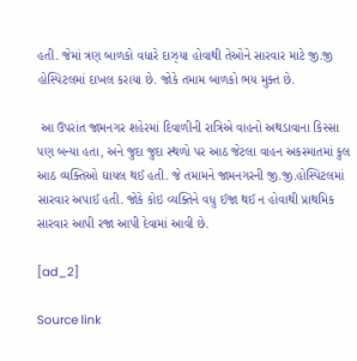હતી. જેમાં ત્રણ બાળકો વધારે દાઝ્યા હોવાથી તેઓને સારવાર માટે જી.જી હોસ્પિટલમાં દાખલ કરાયા છે. જોકે તમામ બાળકો ભય મુક્ત છે.

 આ ઉપરાંત જામનગર શહેરમાં દિવાળીની રાત્રિએ વાહનો અથડાવાના કિસ્સા પણ બન્યા હતા, અને જુદા જુદા સ્થળો પર આઠ જેટલા વાહન અકસ્માતમાં કુલ આઠ વ્યક્તિઓ ઘાયલ થઈ હતી. જે તમામને જામનગરની જી.જી.હોસ્પિટલમાં સારવાર અપાઈ હતી. જોકે કોઇ વ્યક્તિને વધુ ઈજા થઈ ન હોવાથી પ્રાથમિક સારવાર આપી રજા આપી દેવામાં આવી છે.

[ad_2]

Source link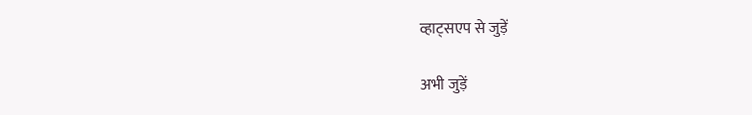व्हाट्सएप से जुड़ें

अभी जुड़ें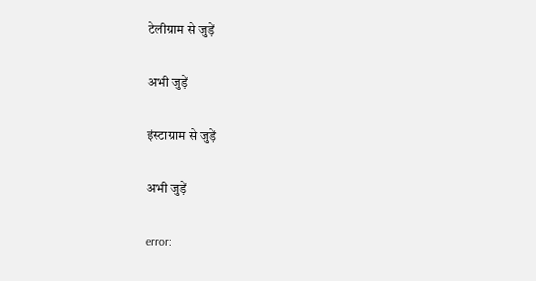टेलीग्राम से जुड़ें

अभी जुड़ें

इंस्टाग्राम से जुड़ें

अभी जुड़ें

error: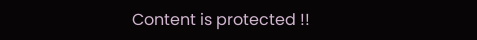Content is protected !!